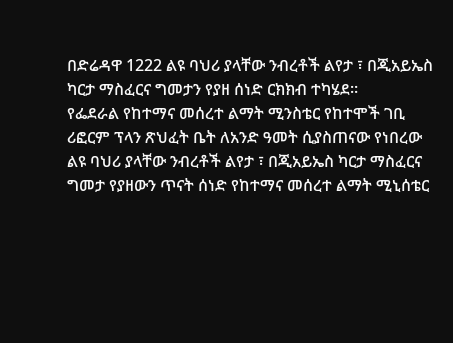በድሬዳዋ 1222 ልዩ ባህሪ ያላቸው ንብረቶች ልየታ ፣ በጂአይኤስ ካርታ ማስፈርና ግመታን የያዘ ሰነድ ርክክብ ተካሄደ።
የፌደራል የከተማና መሰረተ ልማት ሚንስቴር የከተሞች ገቢ ሪፎርም ፕላን ጽህፈት ቤት ለአንድ ዓመት ሲያስጠናው የነበረው ልዩ ባህሪ ያላቸው ንብረቶች ልየታ ፣ በጂአይኤስ ካርታ ማስፈርና ግመታ የያዘውን ጥናት ሰነድ የከተማና መሰረተ ልማት ሚኒሰቴር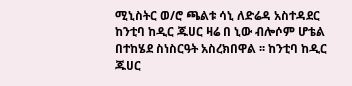ሚኒስትር ወ/ሮ ጫልቱ ሳኒ ለድሬዳ አስተዳደር ከንቲባ ከዲር ጁሀር ዛሬ በ ኒው ብሎሶም ሆቴል በተከሄደ ስነስርዓት አስረክበዋል ፡፡ ከንቲባ ከዲር ጁሀር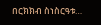በርክክብ ስነስርዓቱ…